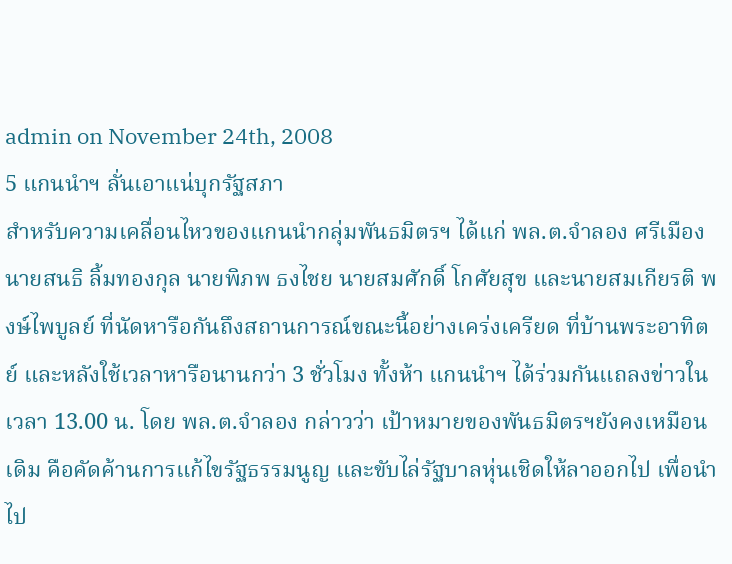admin on November 24th, 2008
5 แกนนำฯ ลั่นเอาแน่บุกรัฐสภา
สำหรับความเคลื่อนไหวของแกนนำกลุ่มพันธมิตรฯ ได้แก่ พล.ต.จำลอง ศรีเมือง นายสนธิ ลิ้มทองกุล นายพิภพ ธงไชย นายสมศักดิ์ โกศัยสุข และนายสมเกียรติ พงษ์ไพบูลย์ ที่นัดหารือกันถึงสถานการณ์ขณะนี้อย่างเคร่งเครียด ที่บ้านพระอาทิตย์ และหลังใช้เวลาหารือนานกว่า 3 ชั่วโมง ทั้งห้า แกนนำฯ ได้ร่วมกันแถลงข่าวในเวลา 13.00 น. โดย พล.ต.จำลอง กล่าวว่า เป้าหมายของพันธมิตรฯยังคงเหมือนเดิม คือคัดค้านการแก้ไขรัฐธรรมนูญ และขับไล่รัฐบาลหุ่นเชิดให้ลาออกไป เพื่อนำไป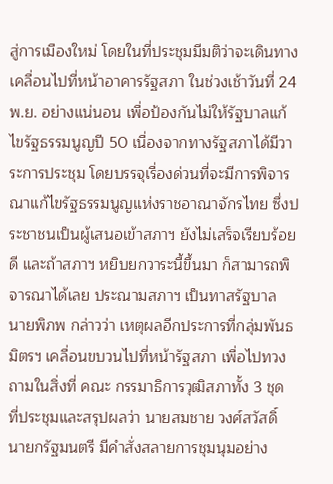สู่การเมืองใหม่ โดยในที่ประชุมมีมติว่าจะเดินทางเคลื่อนไปที่หน้าอาคารรัฐสภา ในช่วงเช้าวันที่ 24 พ.ย. อย่างแน่นอน เพื่อป้องกันไม่ให้รัฐบาลแก้ไขรัฐธรรมนูญปี 50 เนื่องจากทางรัฐสภาได้มีวาระการประชุม โดยบรรจุเรื่องด่วนที่จะมีการพิจารณาแก้ไขรัฐธรรมนูญแห่งราชอาณาจักรไทย ซึ่งประชาชนเป็นผู้เสนอเข้าสภาฯ ยังไม่เสร็จเรียบร้อยดี และถ้าสภาฯ หยิบยกวาระนี้ขึ้นมา ก็สามารถพิจารณาได้เลย ประณามสภาฯ เป็นทาสรัฐบาล
นายพิภพ กล่าวว่า เหตุผลอีกประการที่กลุ่มพันธมิตรฯ เคลื่อนขบวนไปที่หน้ารัฐสภา เพื่อไปทวงถามในสิ่งที่ คณะ กรรมาธิการวุฒิสภาทั้ง 3 ชุด ที่ประชุมและสรุปผลว่า นายสมชาย วงศ์สวัสดิ์ นายกรัฐมนตรี มีคำสั่งสลายการชุมนุมอย่าง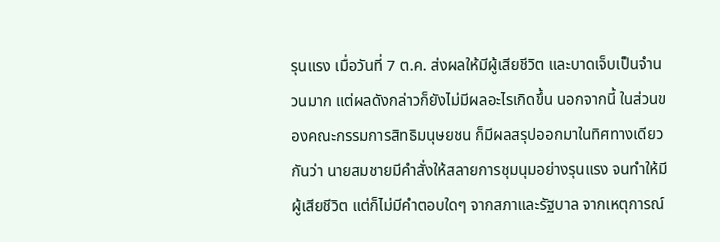รุนแรง เมื่อวันที่ 7 ต.ค. ส่งผลให้มีผู้เสียชีวิต และบาดเจ็บเป็นจำนวนมาก แต่ผลดังกล่าวก็ยังไม่มีผลอะไรเกิดขึ้น นอกจากนี้ ในส่วนของคณะกรรมการสิทธิมนุษยชน ก็มีผลสรุปออกมาในทิศทางเดียวกันว่า นายสมชายมีคำสั่งให้สลายการชุมนุมอย่างรุนแรง จนทำให้มีผู้เสียชีวิต แต่ก็ไม่มีคำตอบใดๆ จากสภาและรัฐบาล จากเหตุการณ์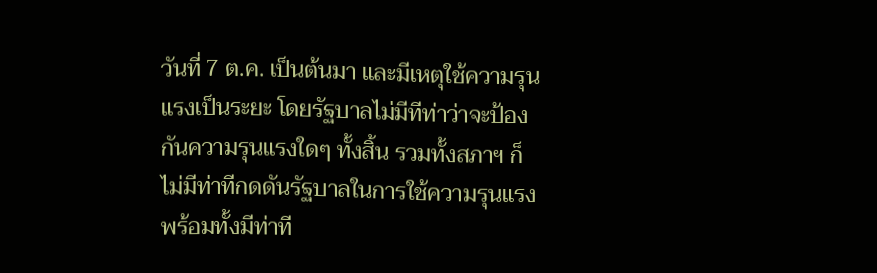วันที่ 7 ต.ค. เป็นต้นมา และมีเหตุใช้ความรุนแรงเป็นระยะ โดยรัฐบาลไม่มีทีท่าว่าจะป้องกันความรุนแรงใดๆ ทั้งสิ้น รวมทั้งสภาฯ ก็ไม่มีท่าทีกดดันรัฐบาลในการใช้ความรุนแรง พร้อมทั้งมีท่าที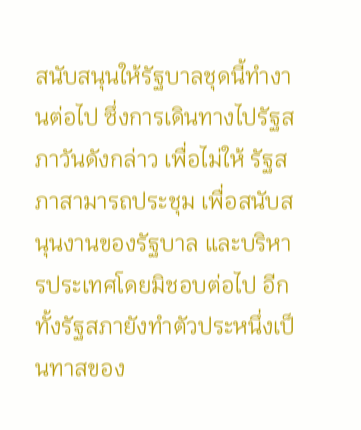สนับสนุนให้รัฐบาลชุดนี้ทำงานต่อไป ซึ่งการเดินทางไปรัฐสภาวันดังกล่าว เพื่อไม่ให้ รัฐสภาสามารถประชุม เพื่อสนับสนุนงานของรัฐบาล และบริหารประเทศโดยมิชอบต่อไป อีกทั้งรัฐสภายังทำตัวประหนึ่งเป็นทาสของ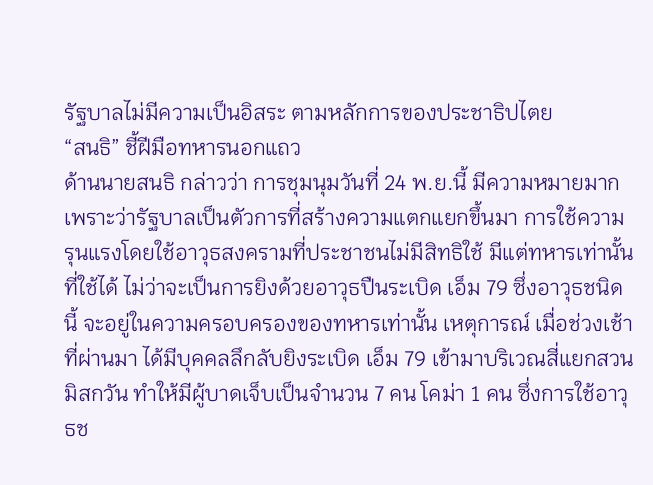รัฐบาลไม่มีความเป็นอิสระ ตามหลักการของประชาธิปไตย
“สนธิ” ชี้ฝีมือทหารนอกแถว
ด้านนายสนธิ กล่าวว่า การชุมนุมวันที่ 24 พ.ย.นี้ มีความหมายมาก เพราะว่ารัฐบาลเป็นตัวการที่สร้างความแตกแยกขึ้นมา การใช้ความรุนแรงโดยใช้อาวุธสงครามที่ประชาชนไม่มีสิทธิใช้ มีแต่ทหารเท่านั้นที่ใช้ได้ ไม่ว่าจะเป็นการยิงด้วยอาวุธปืนระเบิด เอ็ม 79 ซึ่งอาวุธชนิดนี้ จะอยู่ในความครอบครองของทหารเท่านั้น เหตุการณ์ เมื่อช่วงเช้าที่ผ่านมา ได้มีบุคคลลึกลับยิงระเบิด เอ็ม 79 เข้ามาบริเวณสี่แยกสวนมิสกวัน ทำให้มีผู้บาดเจ็บเป็นจำนวน 7 คน โคม่า 1 คน ซึ่งการใช้อาวุธช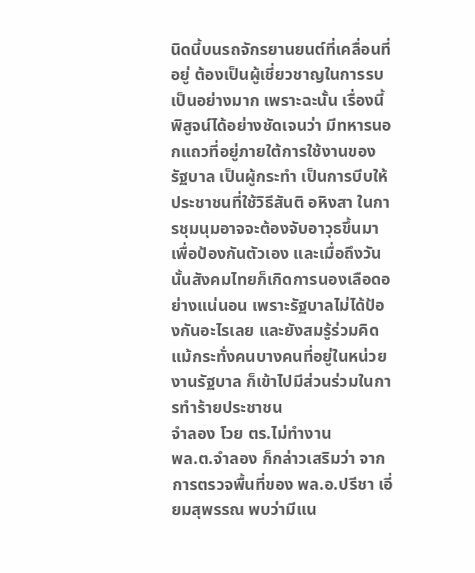นิดนี้บนรถจักรยานยนต์ที่เคลื่อนที่อยู่ ต้องเป็นผู้เชี่ยวชาญในการรบเป็นอย่างมาก เพราะฉะนั้น เรื่องนี้พิสูจน์ได้อย่างชัดเจนว่า มีทหารนอกแถวที่อยู่ภายใต้การใช้งานของรัฐบาล เป็นผู้กระทำ เป็นการบีบให้ประชาชนที่ใช้วิธีสันติ อหิงสา ในการชุมนุมอาจจะต้องจับอาวุธขึ้นมาเพื่อป้องกันตัวเอง และเมื่อถึงวันนั้นสังคมไทยก็เกิดการนองเลือดอย่างแน่นอน เพราะรัฐบาลไม่ได้ป้องกันอะไรเลย และยังสมรู้ร่วมคิด แม้กระทั่งคนบางคนที่อยู่ในหน่วยงานรัฐบาล ก็เข้าไปมีส่วนร่วมในการทำร้ายประชาชน
จำลอง โวย ตร.ไม่ทำงาน
พล.ต.จำลอง ก็กล่าวเสริมว่า จากการตรวจพื้นที่ของ พล.อ.ปรีชา เอี่ยมสุพรรณ พบว่ามีแน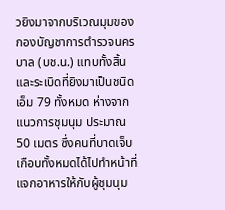วยิงมาจากบริเวณมุมของกองบัญชาการตำรวจนครบาล (บช.น.) แทบทั้งสิ้น และระเบิดที่ยิงมาเป็นชนิด เอ็ม 79 ทั้งหมด ห่างจากแนวการชุมนุม ประมาณ 50 เมตร ซึ่งคนที่บาดเจ็บเกือบทั้งหมดได้ไปทำหน้าที่แจกอาหารให้กับผู้ชุมนุม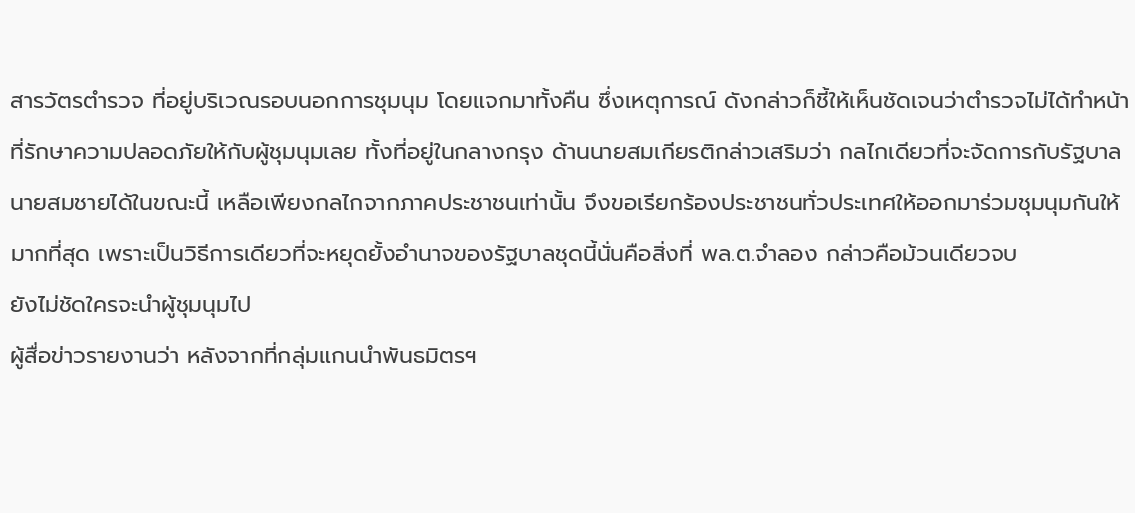สารวัตรตำรวจ ที่อยู่บริเวณรอบนอกการชุมนุม โดยแจกมาทั้งคืน ซึ่งเหตุการณ์ ดังกล่าวก็ชี้ให้เห็นชัดเจนว่าตำรวจไม่ได้ทำหน้าที่รักษาความปลอดภัยให้กับผู้ชุมนุมเลย ทั้งที่อยู่ในกลางกรุง ด้านนายสมเกียรติกล่าวเสริมว่า กลไกเดียวที่จะจัดการกับรัฐบาลนายสมชายได้ในขณะนี้ เหลือเพียงกลไกจากภาคประชาชนเท่านั้น จึงขอเรียกร้องประชาชนทั่วประเทศให้ออกมาร่วมชุมนุมกันให้มากที่สุด เพราะเป็นวิธีการเดียวที่จะหยุดยั้งอำนาจของรัฐบาลชุดนี้นั่นคือสิ่งที่ พล.ต.จำลอง กล่าวคือม้วนเดียวจบ
ยังไม่ชัดใครจะนำผู้ชุมนุมไป
ผู้สื่อข่าวรายงานว่า หลังจากที่กลุ่มแกนนำพันธมิตรฯ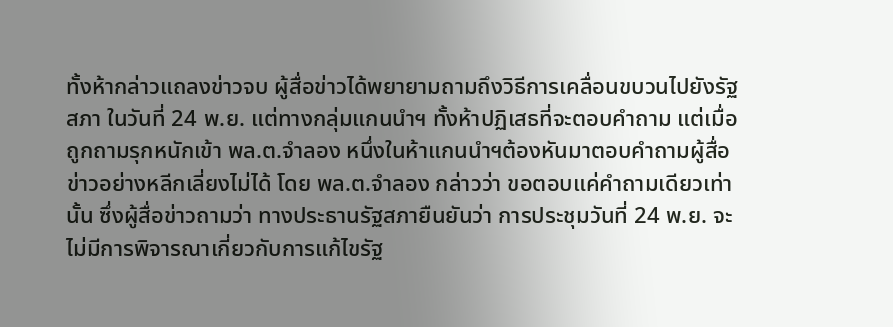ทั้งห้ากล่าวแถลงข่าวจบ ผู้สื่อข่าวได้พยายามถามถึงวิธีการเคลื่อนขบวนไปยังรัฐสภา ในวันที่ 24 พ.ย. แต่ทางกลุ่มแกนนำฯ ทั้งห้าปฏิเสธที่จะตอบคำถาม แต่เมื่อถูกถามรุกหนักเข้า พล.ต.จำลอง หนึ่งในห้าแกนนำฯต้องหันมาตอบคำถามผู้สื่อข่าวอย่างหลีกเลี่ยงไม่ได้ โดย พล.ต.จำลอง กล่าวว่า ขอตอบแค่คำถามเดียวเท่านั้น ซึ่งผู้สื่อข่าวถามว่า ทางประธานรัฐสภายืนยันว่า การประชุมวันที่ 24 พ.ย. จะไม่มีการพิจารณาเกี่ยวกับการแก้ไขรัฐ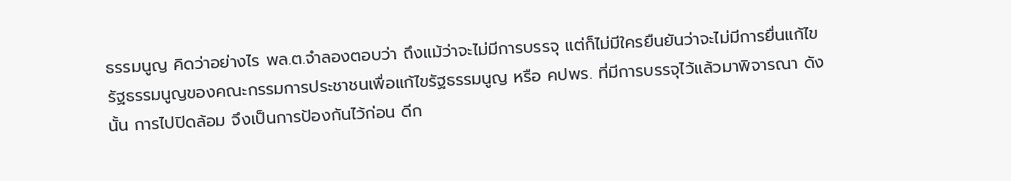ธรรมนูญ คิดว่าอย่างไร พล.ต.จำลองตอบว่า ถึงแม้ว่าจะไม่มีการบรรจุ แต่ก็ไม่มีใครยืนยันว่าจะไม่มีการยื่นแก้ไขรัฐธรรมนูญของคณะกรรมการประชาชนเพื่อแก้ไขรัฐธรรมนูญ หรือ คปพร. ที่มีการบรรจุไว้แล้วมาพิจารณา ดังนั้น การไปปิดล้อม จึงเป็นการป้องกันไว้ก่อน ดีก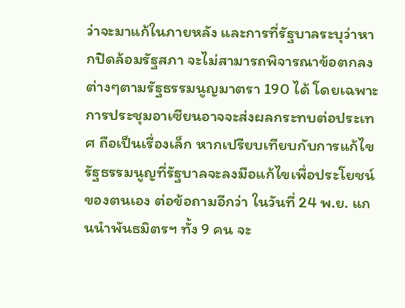ว่าจะมาแก้ในภายหลัง และการที่รัฐบาลระบุว่าหากปิดล้อมรัฐสภา จะไม่สามารถพิจารณาข้อตกลงต่างๆตามรัฐธรรมนูญมาตรา 190 ได้ โดยเฉพาะการประชุมอาเซียนอาจจะส่งผลกระทบต่อประเทศ ถือเป็นเรื่องเล็ก หากเปรียบเทียบกับการแก้ไขรัฐธรรมนูญที่รัฐบาลจะลงมือแก้ไขเพื่อประโยชน์ของตนเอง ต่อข้อถามอีกว่า ในวันที่ 24 พ.ย. แกนนำพันธมิตรฯ ทั้ง 9 คน จะ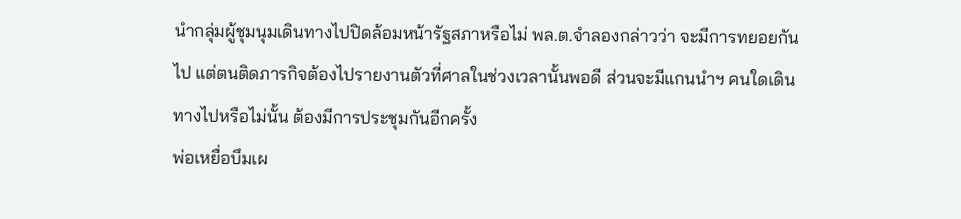นำกลุ่มผู้ชุมนุมเดินทางไปปิดล้อมหน้ารัฐสภาหรือไม่ พล.ต.จำลองกล่าวว่า จะมีการทยอยกันไป แต่ตนติดภารกิจต้องไปรายงานตัวที่ศาลในช่วงเวลานั้นพอดี ส่วนจะมีแกนนำฯ คนใดเดินทางไปหรือไม่นั้น ต้องมีการประชุมกันอีกครั้ง
พ่อเหยื่อบึมเผ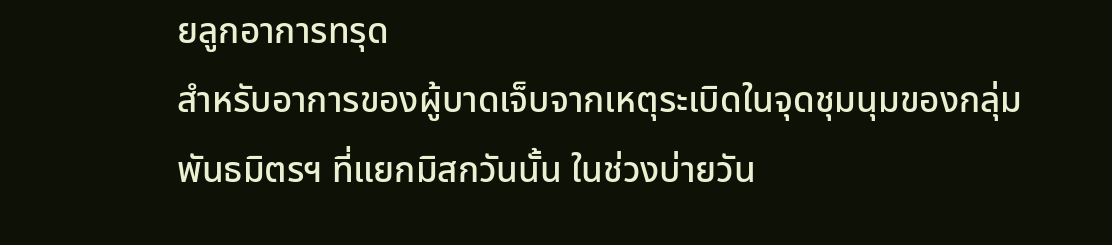ยลูกอาการทรุด
สำหรับอาการของผู้บาดเจ็บจากเหตุระเบิดในจุดชุมนุมของกลุ่มพันธมิตรฯ ที่แยกมิสกวันนั้น ในช่วงบ่ายวัน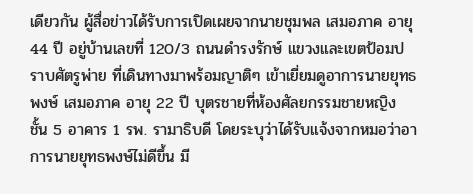เดียวกัน ผู้สื่อข่าวได้รับการเปิดเผยจากนายชุมพล เสมอภาค อายุ 44 ปี อยู่บ้านเลขที่ 120/3 ถนนดำรงรักษ์ แขวงและเขตป้อมปราบศัตรูพ่าย ที่เดินทางมาพร้อมญาติๆ เข้าเยี่ยมดูอาการนายยุทธพงษ์ เสมอภาค อายุ 22 ปี บุตรชายที่ห้องศัลยกรรมชายหญิง ชั้น 5 อาคาร 1 รพ. รามาธิบดี โดยระบุว่าได้รับแจ้งจากหมอว่าอาการนายยุทธพงษ์ไม่ดีขึ้น มี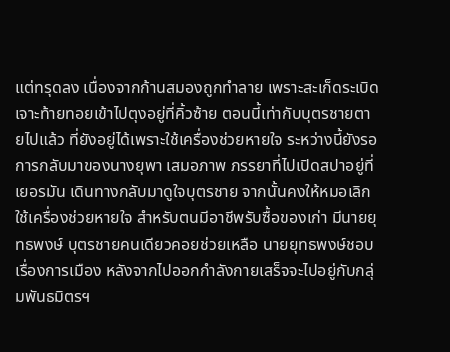แต่ทรุดลง เนื่องจากก้านสมองถูกทำลาย เพราะสะเก็ดระเบิดเจาะท้ายทอยเข้าไปตุงอยู่ที่คิ้วซ้าย ตอนนี้เท่ากับบุตรชายตายไปแล้ว ที่ยังอยู่ได้เพราะใช้เครื่องช่วยหายใจ ระหว่างนี้ยังรอการกลับมาของนางยุพา เสมอภาพ ภรรยาที่ไปเปิดสปาอยู่ที่เยอรมัน เดินทางกลับมาดูใจบุตรชาย จากนั้นคงให้หมอเลิกใช้เครื่องช่วยหายใจ สำหรับตนมีอาชีพรับซื้อของเก่า มีนายยุทธพงษ์ บุตรชายคนเดียวคอยช่วยเหลือ นายยุทธพงษ์ชอบเรื่องการเมือง หลังจากไปออกกำลังกายเสร็จจะไปอยู่กับกลุ่มพันธมิตรฯ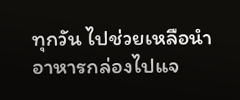ทุกวัน ไปช่วยเหลือนำอาหารกล่องไปแจ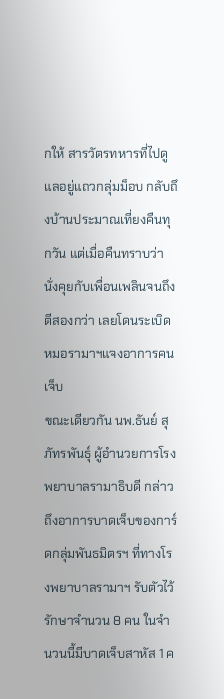กให้ สารวัตรทหารที่ไปดูแลอยู่แถวกลุ่มม็อบ กลับถึงบ้านประมาณเที่ยงคืนทุกวัน แต่เมื่อคืนทราบว่านั่งคุยกับเพื่อนเพลินจนถึงตีสองกว่า เลยโดนระเบิด
หมอรามาฯแจงอาการคนเจ็บ
ขณะเดียวกัน นพ.ธันย์ สุภัทรพันธุ์ ผู้อำนวยการโรงพยาบาลรามาธิบดี กล่าวถึงอาการบาดเจ็บของการ์ดกลุ่มพันธมิตรฯ ที่ทางโรงพยาบาลรามาฯ รับตัวไว้รักษาจำนวน 8 คน ในจำนวนนี้มีบาดเจ็บสาหัส 1 ค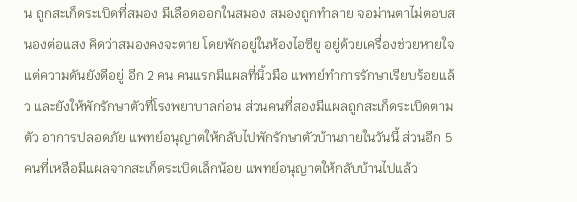น ถูกสะเก็ดระเบิดที่สมอง มีเลือดออกในสมอง สมองถูกทำลาย จอม่านตาไม่ตอบสนองต่อแสง คิดว่าสมองคงจะตาย โดยพักอยู่ในห้องไอซียู อยู่ด้วยเครื่องช่วยหายใจ แต่ความดันยังดีอยู่ อีก 2 คน คนแรกมีแผลที่นิ้วมือ แพทย์ทำการรักษาเรียบร้อยแล้ว และยังให้พักรักษาตัวที่โรงพยาบาลก่อน ส่วนคนที่สองมีแผลถูกสะเก็ดระเบิดตามตัว อาการปลอดภัย แพทย์อนุญาตให้กลับไปพักรักษาตัวบ้านภายในวันนี้ ส่วนอีก 5 คนที่เหลือมีแผลจากสะเก็ดระเบิดเล็กน้อย แพทย์อนุญาตให้กลับบ้านไปแล้ว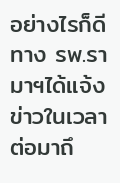อย่างไรก็ดี ทาง รพ.รามาฯได้แจ้งข่าวในเวลาต่อมาถึ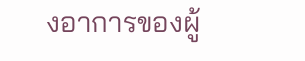งอาการของผู้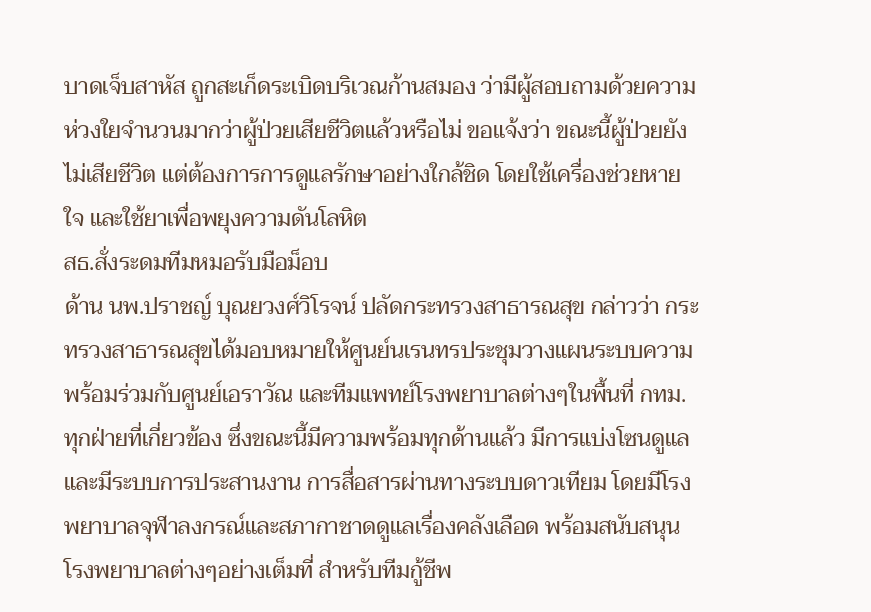บาดเจ็บสาหัส ถูกสะเก็ดระเบิดบริเวณก้านสมอง ว่ามีผู้สอบถามด้วยความห่วงใยจำนวนมากว่าผู้ป่วยเสียชีวิตแล้วหรือไม่ ขอแจ้งว่า ขณะนี้ผู้ป่วยยังไม่เสียชีวิต แต่ต้องการการดูแลรักษาอย่างใกล้ชิด โดยใช้เครื่องช่วยหายใจ และใช้ยาเพื่อพยุงความดันโลหิต
สธ.สั่งระดมทีมหมอรับมือม็อบ
ด้าน นพ.ปราชญ์ บุณยวงศ์วิโรจน์ ปลัดกระทรวงสาธารณสุข กล่าวว่า กระทรวงสาธารณสุขได้มอบหมายให้ศูนย์นเรนทรประชุมวางแผนระบบความพร้อมร่วมกับศูนย์เอราวัณ และทีมแพทย์โรงพยาบาลต่างๆในพื้นที่ กทม.ทุกฝ่ายที่เกี่ยวข้อง ซึ่งขณะนี้มีความพร้อมทุกด้านแล้ว มีการแบ่งโซนดูแลและมีระบบการประสานงาน การสื่อสารผ่านทางระบบดาวเทียม โดยมีโรงพยาบาลจุฬาลงกรณ์และสภากาชาดดูแลเรื่องคลังเลือด พร้อมสนับสนุนโรงพยาบาลต่างๆอย่างเต็มที่ สำหรับทีมกู้ชีพ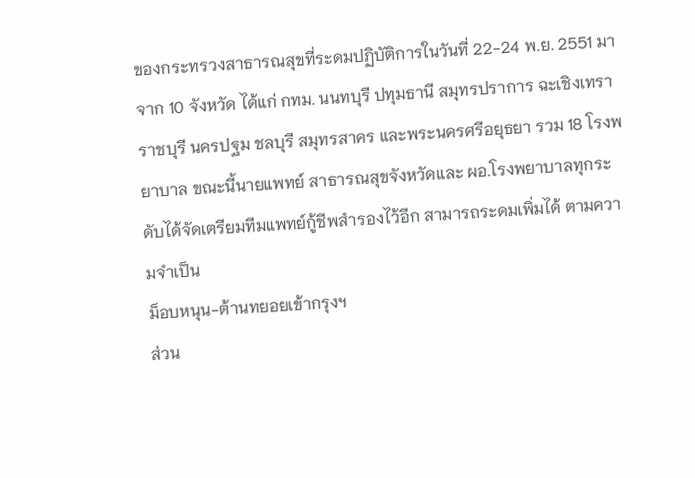ของกระทรวงสาธารณสุขที่ระดมปฏิบัติการในวันที่ 22-24 พ.ย. 2551 มาจาก 10 จังหวัด ได้แก่ กทม. นนทบุรี ปทุมธานี สมุทรปราการ ฉะเชิงเทรา ราชบุรี นครปฐม ชลบุรี สมุทรสาคร และพระนครศรีอยุธยา รวม 18 โรงพยาบาล ขณะนี้นายแพทย์ สาธารณสุขจังหวัดและ ผอ.โรงพยาบาลทุกระดับได้จัดเตรียมทีมแพทย์กู้ชีพสำรองไว้อีก สามารถระดมเพิ่มได้ ตามความจำเป็น
ม็อบหนุน-ต้านทยอยเข้ากรุงฯ
ส่วน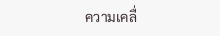ความเคลื่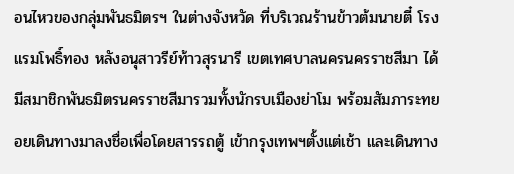อนไหวของกลุ่มพันธมิตรฯ ในต่างจังหวัด ที่บริเวณร้านข้าวต้มนายตี๋ โรงแรมโพธิ์ทอง หลังอนุสาวรีย์ท้าวสุรนารี เขตเทศบาลนครนครราชสีมา ได้มีสมาชิกพันธมิตรนครราชสีมารวมทั้งนักรบเมืองย่าโม พร้อมสัมภาระทยอยเดินทางมาลงชื่อเพื่อโดยสารรถตู้ เข้ากรุงเทพฯตั้งแต่เช้า และเดินทาง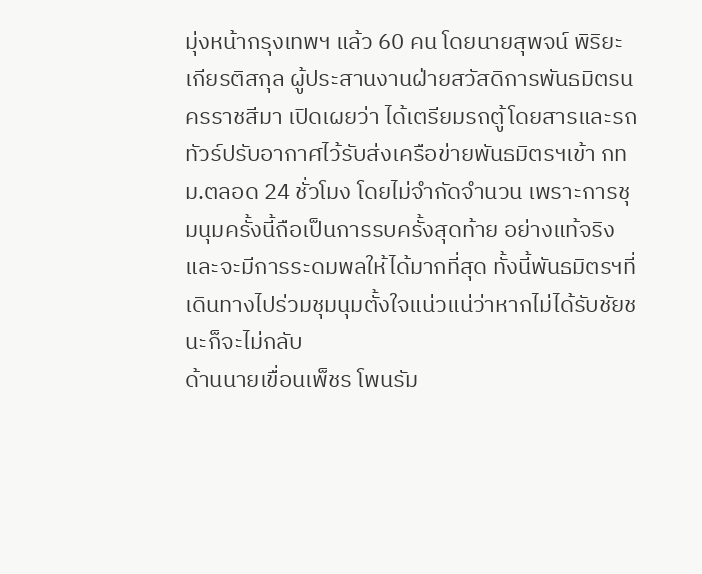มุ่งหน้ากรุงเทพฯ แล้ว 60 คน โดยนายสุพจน์ พิริยะเกียรติสกุล ผู้ประสานงานฝ่ายสวัสดิการพันธมิตรนครราชสีมา เปิดเผยว่า ได้เตรียมรถตู้โดยสารและรถทัวร์ปรับอากาศไว้รับส่งเครือข่ายพันธมิตรฯเข้า กทม.ตลอด 24 ชั่วโมง โดยไม่จำกัดจำนวน เพราะการชุมนุมครั้งนี้ถือเป็นการรบครั้งสุดท้าย อย่างแท้จริงและจะมีการระดมพลให้ได้มากที่สุด ทั้งนี้พันธมิตรฯที่เดินทางไปร่วมชุมนุมตั้งใจแน่วแน่ว่าหากไม่ได้รับชัยชนะก็จะไม่กลับ
ด้านนายเขื่อนเพ็ชร โพนรัม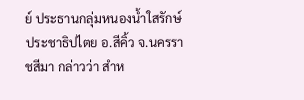ย์ ประธานกลุ่มหนองน้ำใสรักษ์ประชาธิปไตย อ.สีคิ้ว จ.นครราชสีมา กล่าวว่า สำห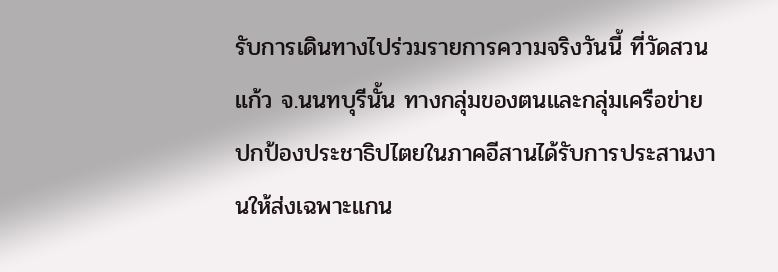รับการเดินทางไปร่วมรายการความจริงวันนี้ ที่วัดสวนแก้ว จ.นนทบุรีนั้น ทางกลุ่มของตนและกลุ่มเครือข่ายปกป้องประชาธิปไตยในภาคอีสานได้รับการประสานงานให้ส่งเฉพาะแกน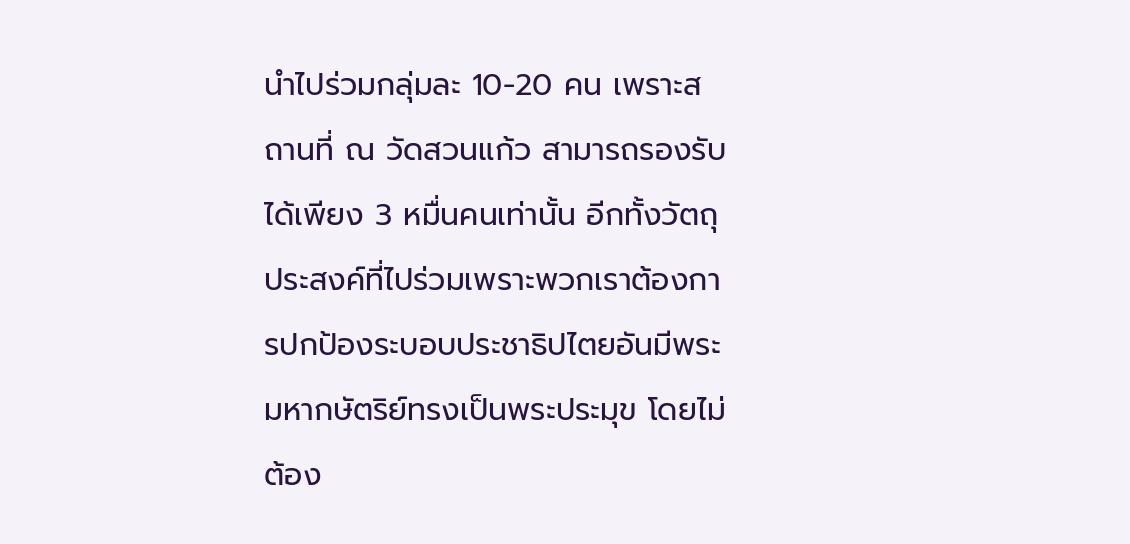นำไปร่วมกลุ่มละ 10-20 คน เพราะสถานที่ ณ วัดสวนแก้ว สามารถรองรับได้เพียง 3 หมื่นคนเท่านั้น อีกทั้งวัตถุประสงค์ที่ไปร่วมเพราะพวกเราต้องการปกป้องระบอบประชาธิปไตยอันมีพระมหากษัตริย์ทรงเป็นพระประมุข โดยไม่ต้อง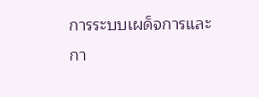การระบบเผด็จการและกา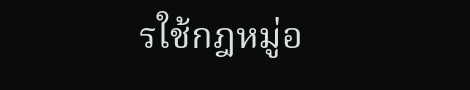รใช้กฎหมู่อ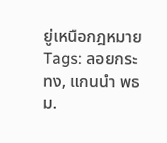ยู่เหนือกฎหมาย
Tags: ลอยกระทง, แกนนำ พธม.